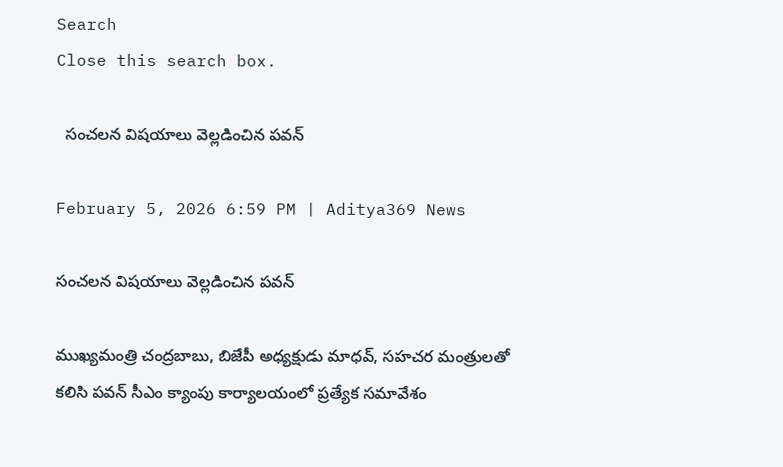Search
Close this search box.

  సంచ‌ల‌న విష‌యాలు వెల్ల‌డించిన ప‌వ‌న్‌

February 5, 2026 6:59 PM | Aditya369 News

సంచ‌ల‌న విష‌యాలు వెల్ల‌డించిన ప‌వ‌న్‌

ముఖ్య‌మంత్రి చంద్ర‌బాబు, బిజేపీ అధ్య‌క్షుడు మాధ‌వ్‌, స‌హ‌చ‌ర మంత్రుల‌తో క‌లిసి ప‌వ‌న్ సీఎం క్యాంపు కార్యాల‌యంలో ప్ర‌త్యేక స‌మావేశం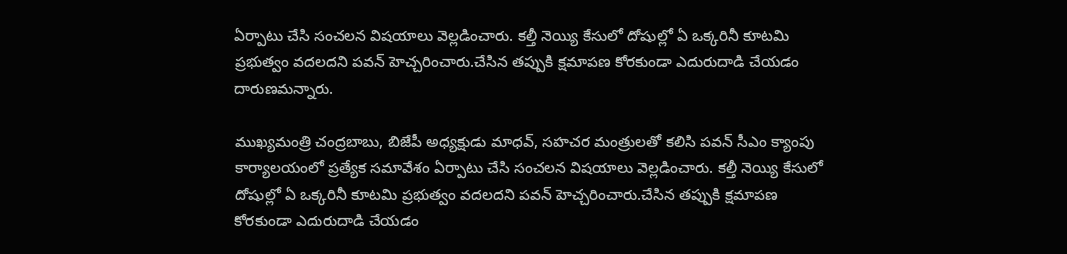ఏర్పాటు చేసి సంచ‌ల‌న విష‌యాలు వెల్ల‌డించారు. కల్తీ నెయ్యి కేసులో దోషుల్లో ఏ ఒక్కరినీ కూటమి ప్రభుత్వం వదలదని ప‌వ‌న్ హెచ్చరించారు.చేసిన తప్పుకి క్షమాపణ కోరకుండా ఎదురుదాడి చేయ‌డం దారుణ‌మ‌న్నారు.

ముఖ్య‌మంత్రి చంద్ర‌బాబు, బిజేపీ అధ్య‌క్షుడు మాధ‌వ్‌, స‌హ‌చ‌ర మంత్రుల‌తో క‌లిసి ప‌వ‌న్ సీఎం క్యాంపు కార్యాల‌యంలో ప్ర‌త్యేక స‌మావేశం ఏర్పాటు చేసి సంచ‌ల‌న విష‌యాలు వెల్ల‌డించారు. కల్తీ నెయ్యి కేసులో దోషుల్లో ఏ ఒక్కరినీ కూటమి ప్రభుత్వం వదలదని ప‌వ‌న్ హెచ్చరించారు.చేసిన తప్పుకి క్షమాపణ కోరకుండా ఎదురుదాడి చేయ‌డం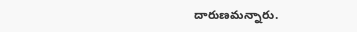దారుణ‌మ‌న్నారు.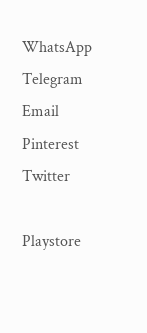WhatsApp
Telegram
Email
Pinterest
Twitter

Playstore